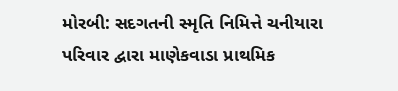મોરબી: સદગતની સ્મૃતિ નિમિત્તે ચનીયારા પરિવાર દ્વારા માણેકવાડા પ્રાથમિક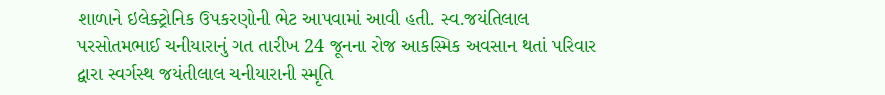શાળાને ઇલેક્ટ્રોનિક ઉપકરણોની ભેટ આપવામાં આવી હતી. સ્વ.જયંતિલાલ પરસોતમભાઈ ચનીયારાનું ગત તારીખ 24 જૂનના રોજ આકસ્મિક અવસાન થતાં પરિવાર દ્વારા સ્વર્ગસ્થ જયંતીલાલ ચનીયારાની સ્મૃતિ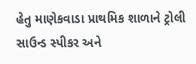હેતુ માણેકવાડા પ્રાથમિક શાળાને ટ્રોલી સાઉન્ડ સ્પીકર અને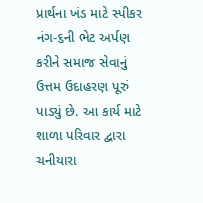પ્રાર્થના ખંડ માટે સ્પીકર નંગ-૬ની ભેટ અર્પણ કરીને સમાજ સેવાનું ઉત્તમ ઉદાહરણ પૂરું પાડ્યું છે. આ કાર્ય માટે શાળા પરિવાર દ્વારા ચનીયારા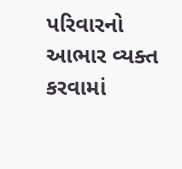પરિવારનો આભાર વ્યક્ત કરવામાં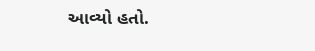આવ્યો હતો.